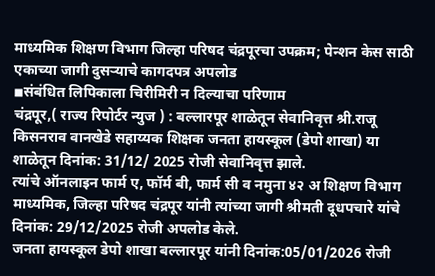माध्यमिक शिक्षण विभाग जिल्हा परिषद चंद्रपूरचा उपक्रम; पेन्शन केस साठी एकाच्या जागी दुसऱ्याचे कागदपत्र अपलोड
◾संबंधित लिपिकाला चिरीमिरी न दिल्याचा परिणाम
चंद्रपूर,( राज्य रिपोर्टर न्युज ) : बल्लारपूर शाळेतून सेवानिवृत्त श्री.राजू किसनराव वानखेडे सहाय्यक शिक्षक जनता हायस्कूल (डेपो शाखा) या शाळेतून दिनांक: 31/12/ 2025 रोजी सेवानिवृत्त झाले.
त्यांचे ऑनलाइन फार्म ए, फॉर्म बी, फार्म सी व नमुना ४२ अ शिक्षण विभाग माध्यमिक, जिल्हा परिषद चंद्रपूर यांनी त्यांच्या जागी श्रीमती दूधपचारे यांचे दिनांक: 29/12/2025 रोजी अपलोड केले.
जनता हायस्कूल डेपो शाखा बल्लारपूर यांनी दिनांक:05/01/2026 रोजी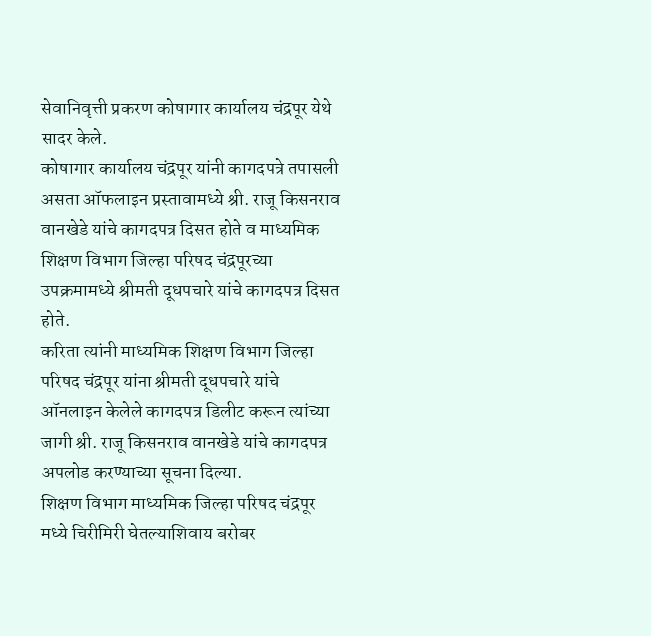सेवानिवृत्ती प्रकरण कोषागार कार्यालय चंद्रपूर येथे सादर केले.
कोषागार कार्यालय चंद्रपूर यांनी कागदपत्रे तपासली असता ऑफलाइन प्रस्तावामध्ये श्री. राजू किसनराव वानखेडे यांचे कागदपत्र दिसत होते व माध्यमिक शिक्षण विभाग जिल्हा परिषद चंद्रपूरच्या उपक्रमामध्ये श्रीमती दूधपचारे यांचे कागदपत्र दिसत होते.
करिता त्यांनी माध्यमिक शिक्षण विभाग जिल्हा परिषद चंद्रपूर यांना श्रीमती दूधपचारे यांचे ऑनलाइन केलेले कागदपत्र डिलीट करून त्यांच्या जागी श्री. राजू किसनराव वानखेडे यांचे कागदपत्र अपलोड करण्याच्या सूचना दिल्या.
शिक्षण विभाग माध्यमिक जिल्हा परिषद चंद्रपूर मध्ये चिरीमिरी घेतल्याशिवाय बरोबर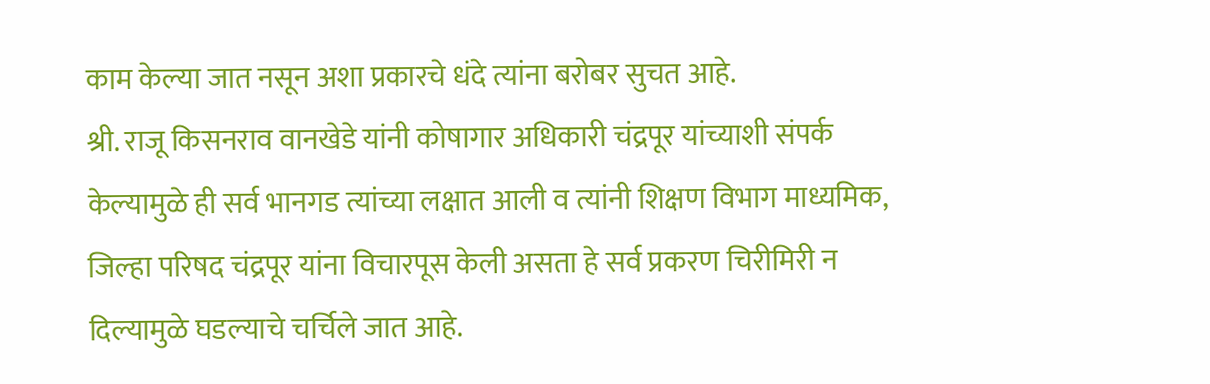काम केल्या जात नसून अशा प्रकारचे धंदे त्यांना बरोबर सुचत आहे.
श्री. राजू किसनराव वानखेडे यांनी कोषागार अधिकारी चंद्रपूर यांच्याशी संपर्क केल्यामुळे ही सर्व भानगड त्यांच्या लक्षात आली व त्यांनी शिक्षण विभाग माध्यमिक, जिल्हा परिषद चंद्रपूर यांना विचारपूस केली असता हे सर्व प्रकरण चिरीमिरी न दिल्यामुळे घडल्याचे चर्चिले जात आहे.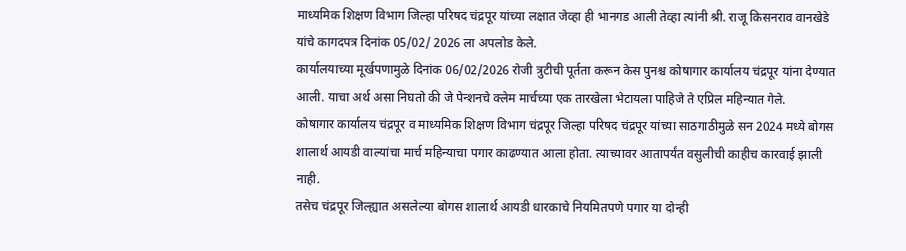माध्यमिक शिक्षण विभाग जिल्हा परिषद चंद्रपूर यांच्या लक्षात जेव्हा ही भानगड आली तेव्हा त्यांनी श्री. राजू किसनराव वानखेडे यांचे कागदपत्र दिनांक 05/02/ 2026 ला अपलोड केले.
कार्यालयाच्या मूर्खपणामुळे दिनांक 06/02/2026 रोजी त्रुटीची पूर्तता करून केस पुनश्च कोषागार कार्यालय चंद्रपूर यांना देण्यात आली. याचा अर्थ असा निघतो की जे पेन्शनचे क्लेम मार्चच्या एक तारखेला भेटायला पाहिजे ते एप्रिल महिन्यात गेले.
कोषागार कार्यालय चंद्रपूर व माध्यमिक शिक्षण विभाग चंद्रपूर जिल्हा परिषद चंद्रपूर यांच्या साठगाठीमुळे सन 2024 मध्ये बोगस शालार्थ आयडी वाल्यांचा मार्च महिन्याचा पगार काढण्यात आला होता. त्याच्यावर आतापर्यंत वसुलीची काहीच कारवाई झाली नाही.
तसेच चंद्रपूर जिल्ह्यात असलेल्या बोगस शालार्थ आयडी धारकाचे नियमितपणे पगार या दोन्ही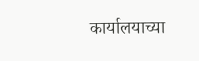कार्यालयाच्या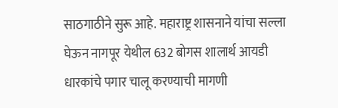साठगाठीने सुरू आहे. महाराष्ट्र शासनाने यांचा सल्ला घेऊन नागपूर येथील 632 बोगस शालार्थ आयडी धारकांचे पगार चालू करण्याची मागणी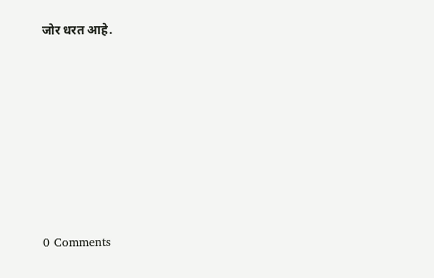जोर धरत आहे.







0 Comments